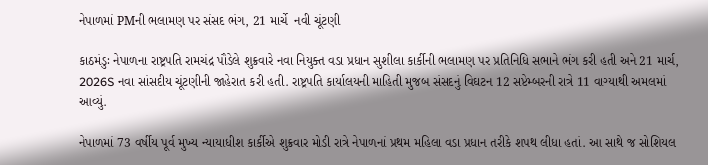નેપાળમાં PMની ભલામણ પર સંસદ ભંગ, 21 માર્ચે  નવી ચૂંટણી

કાઠમંડુઃ નેપાળના રાષ્ટ્રપતિ રામચંદ્ર પૌડેલે શુક્રવારે નવા નિયુક્ત વડા પ્રધાન સુશીલા કાર્કીની ભલામણ પર પ્રતિનિધિ સભાને ભંગ કરી હતી અને 21 માર્ચ, 2026S નવા સાંસદીય ચૂંટણીની જાહેરાત કરી હતી. રાષ્ટ્રપતિ કાર્યાલયની માહિતી મુજબ સંસદનું વિઘટન 12 સપ્ટેમ્બરની રાત્રે 11 વાગ્યાથી અમલમાં આવ્યું.

નેપાળમાં 73 વર્ષીય પૂર્વ મુખ્ય ન્યાયાધીશ કાર્કીએ શુક્રવાર મોડી રાત્રે નેપાળનાં પ્રથમ મહિલા વડા પ્રધાન તરીકે શપથ લીધા હતાં. આ સાથે જ સોશિયલ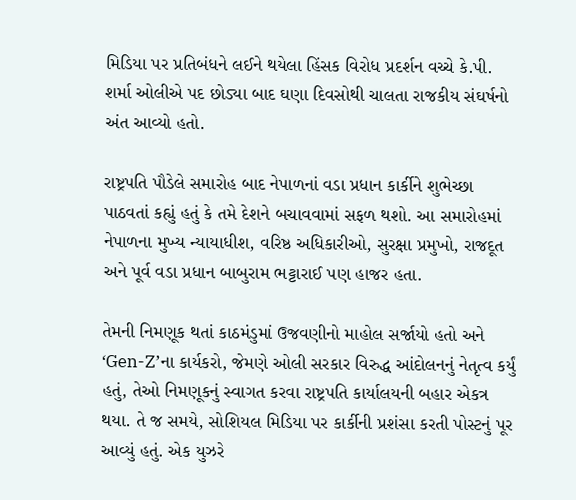મિડિયા પર પ્રતિબંધને લઈને થયેલા હિંસક વિરોધ પ્રદર્શન વચ્ચે કે.પી. શર્મા ઓલીએ પદ છોડ્યા બાદ ઘણા દિવસોથી ચાલતા રાજકીય સંઘર્ષનો અંત આવ્યો હતો.

રાષ્ટ્રપતિ પૌડેલે સમારોહ બાદ નેપાળનાં વડા પ્રધાન કાર્કીને શુભેચ્છા પાઠવતાં કહ્યું હતું કે તમે દેશને બચાવવામાં સફળ થશો. આ સમારોહમાં નેપાળના મુખ્ય ન્યાયાધીશ, વરિષ્ઠ અધિકારીઓ, સુરક્ષા પ્રમુખો, રાજદૂત અને પૂર્વ વડા પ્રધાન બાબુરામ ભટ્ટારાઈ પણ હાજર હતા.

તેમની નિમણૂક થતાં કાઠમંડુમાં ઉજવણીનો માહોલ સર્જાયો હતો અને ‘Gen-Z’ના કાર્યકરો, જેમણે ઓલી સરકાર વિરુદ્ધ આંદોલનનું નેતૃત્વ કર્યું હતું, તેઓ નિમણૂકનું સ્વાગત કરવા રાષ્ટ્રપતિ કાર્યાલયની બહાર એકત્ર થયા. તે જ સમયે, સોશિયલ મિડિયા પર કાર્કીની પ્રશંસા કરતી પોસ્ટનું પૂર આવ્યું હતું. એક યુઝરે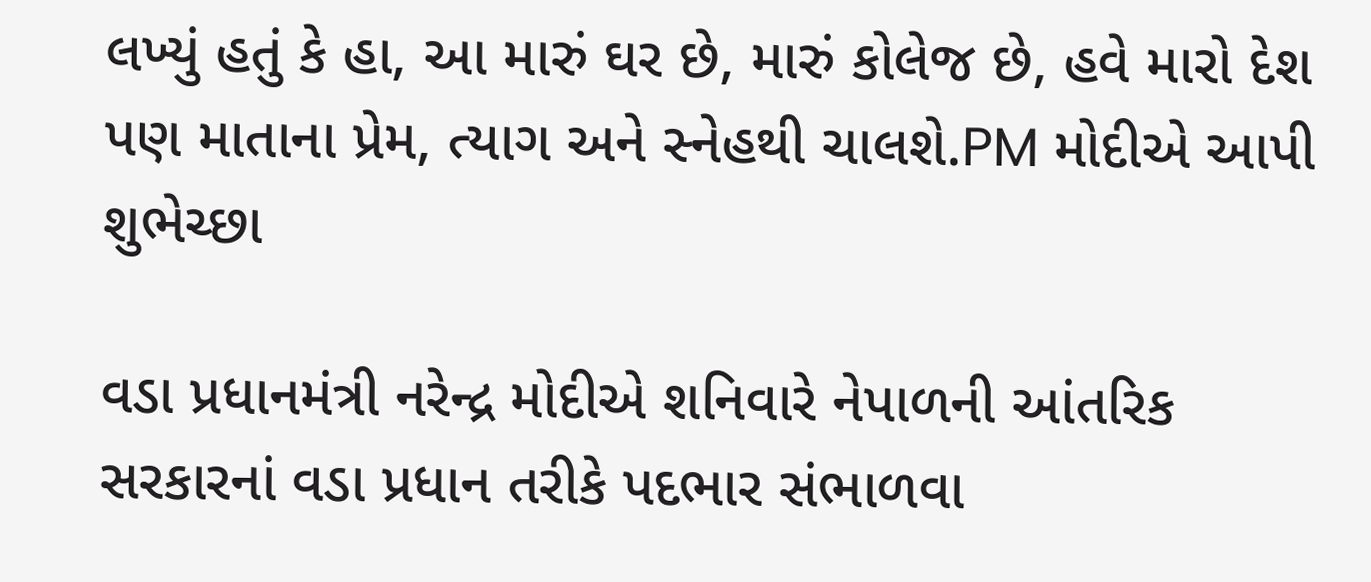લખ્યું હતું કે હા, આ મારું ઘર છે, મારું કોલેજ છે, હવે મારો દેશ પણ માતાના પ્રેમ, ત્યાગ અને સ્નેહથી ચાલશે.PM મોદીએ આપી શુભેચ્છા

વડા પ્રધાનમંત્રી નરેન્દ્ર મોદીએ શનિવારે નેપાળની આંતરિક સરકારનાં વડા પ્રધાન તરીકે પદભાર સંભાળવા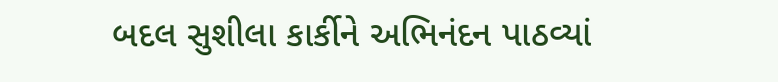બદલ સુશીલા કાર્કીને અભિનંદન પાઠવ્યાં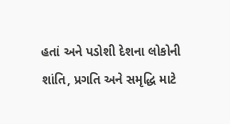હતાં અને પડોશી દેશના લોકોની શાંતિ, પ્રગતિ અને સમૃદ્ધિ માટે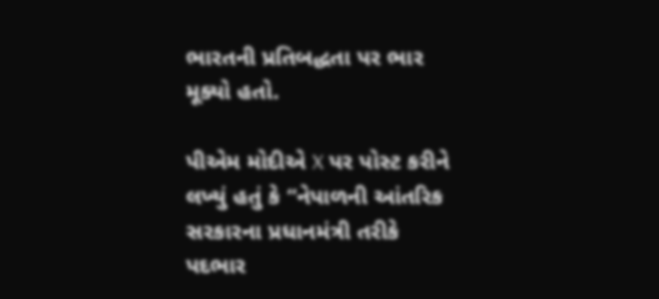ભારતની પ્રતિબદ્ધતા પર ભાર મૂક્યો હતો.

પીએમ મોદીએ X પર પોસ્ટ કરીને લખ્યું હતું કે “નેપાળની આંતરિક સરકારના પ્રધાનમંત્રી તરીકે પદભાર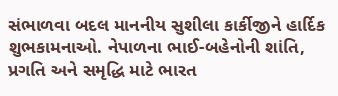સંભાળવા બદલ માનનીય સુશીલા કાર્કીજીને હાર્દિક શુભકામનાઓ. નેપાળના ભાઈ-બહેનોની શાંતિ, પ્રગતિ અને સમૃદ્ધિ માટે ભારત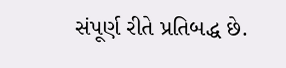સંપૂર્ણ રીતે પ્રતિબદ્ધ છે.